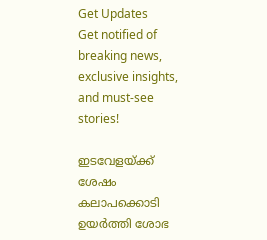Get Updates
Get notified of breaking news, exclusive insights, and must-see stories!

ഇടവേളയ്ക്ക് ശേഷം കലാപക്കൊടി ഉയര്‍ത്തി ശോഭ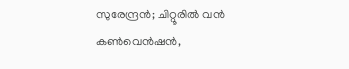സുരേന്ദ്രന്‍; ചിറ്റൂരില്‍ വന്‍ കണ്‍വെന്‍ഷന്‍,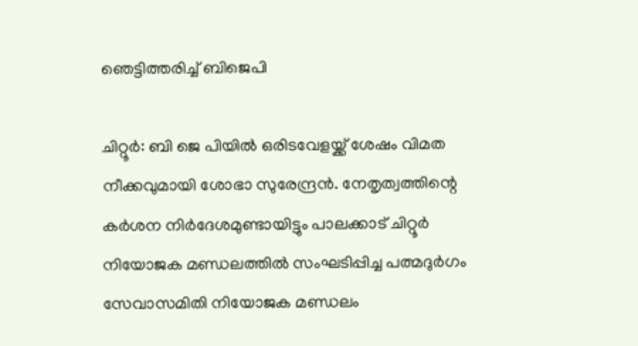ഞെട്ടിത്തരിച്ച് ബിജെപി

ചിറ്റൂര്‍: ബി ജെ പിയില്‍ ഒരിടവേളയ്ക്ക് ശേഷം വിമത നീക്കവുമായി ശോഭാ സുരേന്ദ്രന്‍. നേതൃത്വത്തിന്റെ കര്‍ശന നിര്‍ദേശമുണ്ടായിട്ടും പാലക്കാട് ചിറ്റൂര്‍ നിയോജക മണ്ഡലത്തില്‍ സംഘടിപ്പിച്ച പത്മദുര്‍ഗം സേവാസമിതി നിയോജക മണ്ഡലം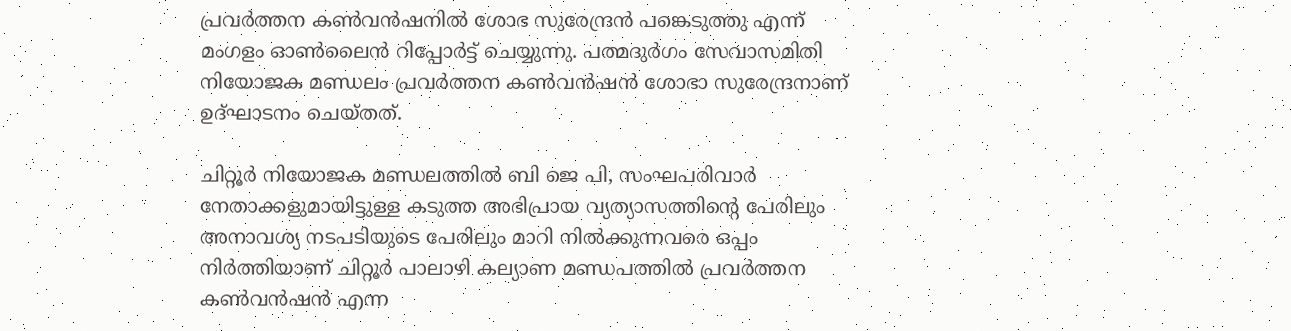പ്രവര്‍ത്തന കണ്‍വന്‍ഷനില്‍ ശോഭ സുരേന്ദ്രന്‍ പങ്കെടുത്തു എന്ന് മംഗളം ഓണ്‍ലൈന്‍ റിപ്പോര്‍ട്ട് ചെയ്യുന്നു. പത്മദുര്‍ഗം സേവാസമിതി നിയോജക മണ്ഡലം പ്രവര്‍ത്തന കണ്‍വന്‍ഷന്‍ ശോഭാ സുരേന്ദ്രനാണ് ഉദ്ഘാടനം ചെയ്തത്.

ചിറ്റൂര്‍ നിയോജക മണ്ഡലത്തില്‍ ബി ജെ പി, സംഘപരിവാര്‍ നേതാക്കളുമായിട്ടുള്ള കടുത്ത അഭിപ്രായ വ്യത്യാസത്തിന്റെ പേരിലും അനാവശ്യ നടപടിയുടെ പേരിലും മാറി നില്‍ക്കുന്നവരെ ഒപ്പം നിര്‍ത്തിയാണ് ചിറ്റൂര്‍ പാലാഴി കല്യാണ മണ്ഡപത്തില്‍ പ്രവര്‍ത്തന കണ്‍വന്‍ഷന്‍ എന്ന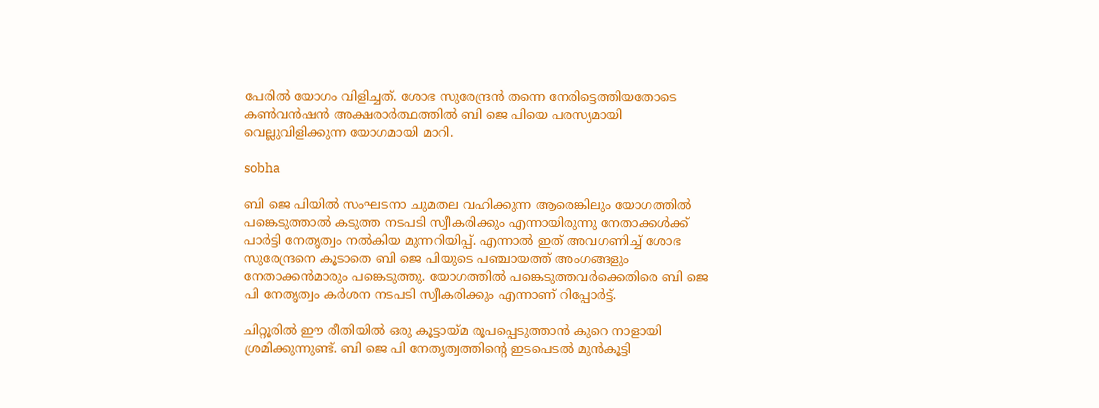പേരില്‍ യോഗം വിളിച്ചത്. ശോഭ സുരേന്ദ്രന്‍ തന്നെ നേരിട്ടെത്തിയതോടെ കണ്‍വന്‍ഷന്‍ അക്ഷരാര്‍ത്ഥത്തില്‍ ബി ജെ പിയെ പരസ്യമായി വെല്ലുവിളിക്കുന്ന യോഗമായി മാറി.

sobha

ബി ജെ പിയില്‍ സംഘടനാ ചുമതല വഹിക്കുന്ന ആരെങ്കിലും യോഗത്തില്‍ പങ്കെടുത്താല്‍ കടുത്ത നടപടി സ്വീകരിക്കും എന്നായിരുന്നു നേതാക്കള്‍ക്ക് പാര്‍ട്ടി നേതൃത്വം നല്‍കിയ മുന്നറിയിപ്പ്. എന്നാല്‍ ഇത് അവഗണിച്ച് ശോഭ സുരേന്ദ്രനെ കൂടാതെ ബി ജെ പിയുടെ പഞ്ചായത്ത് അംഗങ്ങളും നേതാക്കന്‍മാരും പങ്കെടുത്തു. യോഗത്തില്‍ പങ്കെടുത്തവര്‍ക്കെതിരെ ബി ജെ പി നേതൃത്വം കര്‍ശന നടപടി സ്വീകരിക്കും എന്നാണ് റിപ്പോര്‍ട്ട്.

ചിറ്റൂരില്‍ ഈ രീതിയില്‍ ഒരു കൂട്ടായ്മ രൂപപ്പെടുത്താന്‍ കുറെ നാളായി ശ്രമിക്കുന്നുണ്ട്. ബി ജെ പി നേതൃത്വത്തിന്റെ ഇടപെടല്‍ മുന്‍കൂട്ടി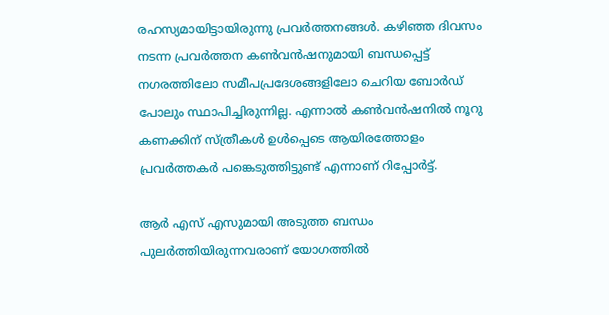രഹസ്യമായിട്ടായിരുന്നു പ്രവര്‍ത്തനങ്ങള്‍. കഴിഞ്ഞ ദിവസം നടന്ന പ്രവര്‍ത്തന കണ്‍വന്‍ഷനുമായി ബന്ധപ്പെട്ട് നഗരത്തിലോ സമീപപ്രദേശങ്ങളിലോ ചെറിയ ബോര്‍ഡ് പോലും സ്ഥാപിച്ചിരുന്നില്ല. എന്നാല്‍ കണ്‍വന്‍ഷനില്‍ നൂറു കണക്കിന് സ്ത്രീകള്‍ ഉള്‍പ്പെടെ ആയിരത്തോളം പ്രവര്‍ത്തകര്‍ പങ്കെടുത്തിട്ടുണ്ട് എന്നാണ് റിപ്പോര്‍ട്ട്.

ആര്‍ എസ് എസുമായി അടുത്ത ബന്ധം പുലര്‍ത്തിയിരുന്നവരാണ് യോഗത്തില്‍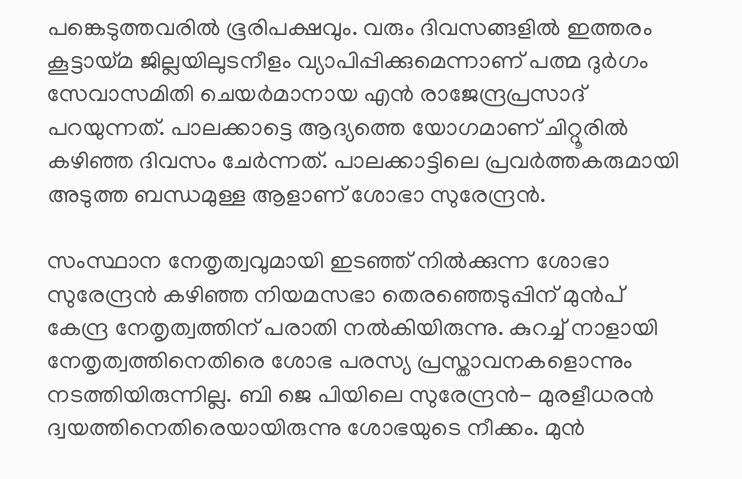പങ്കെടുത്തവരില്‍ ഭൂരിപക്ഷവും. വരും ദിവസങ്ങളില്‍ ഇത്തരം കൂട്ടായ്മ ജില്ലയിലുടനീളം വ്യാപിപ്പിക്കുമെന്നാണ് പത്മ ദുര്‍ഗം സേവാസമിതി ചെയര്‍മാനായ എന്‍ രാജേന്ദ്രപ്രസാദ് പറയുന്നത്. പാലക്കാട്ടെ ആദ്യത്തെ യോഗമാണ് ചിറ്റൂരില്‍ കഴിഞ്ഞ ദിവസം ചേര്‍ന്നത്. പാലക്കാട്ടിലെ പ്രവര്‍ത്തകരുമായി അടുത്ത ബന്ധമുള്ള ആളാണ് ശോഭാ സുരേന്ദ്രന്‍.

സംസ്ഥാന നേതൃത്വവുമായി ഇടഞ്ഞ് നില്‍ക്കുന്ന ശോഭാ സുരേന്ദ്രന്‍ കഴിഞ്ഞ നിയമസഭാ തെരഞ്ഞെടുപ്പിന് മുന്‍പ് കേന്ദ്ര നേതൃത്വത്തിന് പരാതി നല്‍കിയിരുന്നു. കുറച്ച് നാളായി നേതൃത്വത്തിനെതിരെ ശോഭ പരസ്യ പ്രസ്താവനകളൊന്നും നടത്തിയിരുന്നില്ല. ബി ജെ പിയിലെ സുരേന്ദ്രന്‍- മുരളീധരന്‍ ദ്വയത്തിനെതിരെയായിരുന്നു ശോഭയുടെ നീക്കം. മുന്‍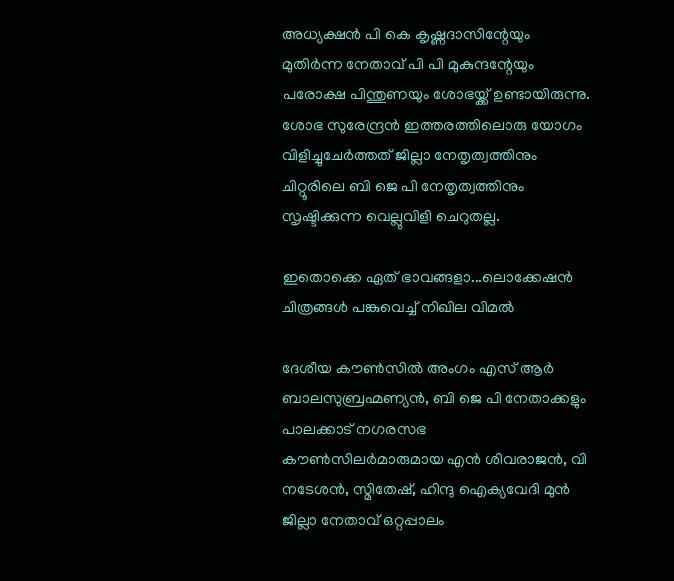അധ്യക്ഷന്‍ പി കെ കൃഷ്ണദാസിന്റേയും മുതിര്‍ന്ന നേതാവ് പി പി മുകുന്ദന്റേയും പരോക്ഷ പിന്തുണയും ശോഭയ്ക്ക് ഉണ്ടായിരുന്നു. ശോഭ സുരേന്ദ്രന്‍ ഇത്തരത്തിലൊരു യോഗം വിളിച്ചുചേര്‍ത്തത് ജില്ലാ നേതൃത്വത്തിനും ചിറ്റൂരിലെ ബി ജെ പി നേതൃത്വത്തിനും സൃഷ്ടിക്കുന്ന വെല്ലുവിളി ചെറുതല്ല.

ഇതൊക്കെ ഏത് ഭാവങ്ങളാ...ലൊക്കേഷന്‍ ചിത്രങ്ങള്‍ പങ്കുവെച്ച് നിഖില വിമല്‍

ദേശീയ കൗണ്‍സില്‍ അംഗം എസ് ആര്‍ ബാലസുബ്രഹ്മണ്യന്‍, ബി ജെ പി നേതാക്കളും പാലക്കാട് നഗരസഭ കൗണ്‍സിലര്‍മാരുമായ എന്‍ ശിവരാജന്‍, വി നടേശന്‍, സ്മിതേഷ്, ഹിന്ദു ഐക്യവേദി മുന്‍ ജില്ലാ നേതാവ് ഒറ്റപ്പാലം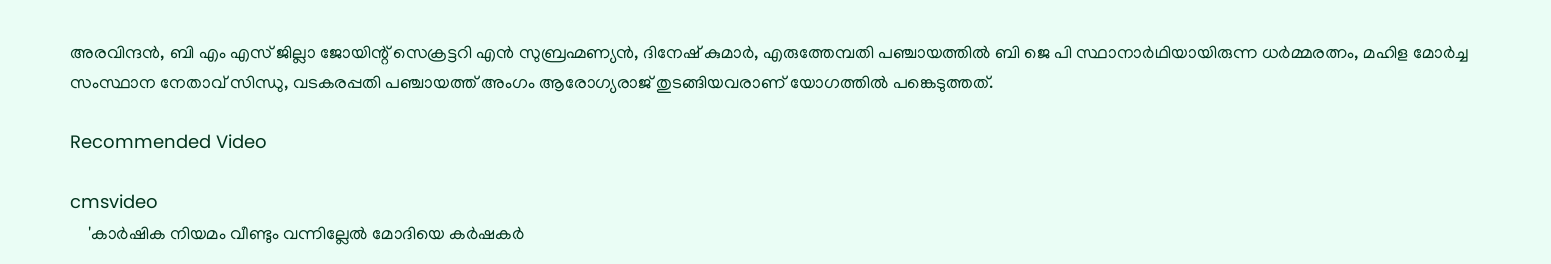അരവിന്ദന്‍, ബി എം എസ് ജില്ലാ ജോയിന്റ് സെക്രട്ടറി എന്‍ സുബ്രഹ്മണ്യന്‍, ദിനേഷ് കുമാര്‍, എരുത്തേമ്പതി പഞ്ചായത്തില്‍ ബി ജെ പി സ്ഥാനാര്‍ഥിയായിരുന്ന ധര്‍മ്മരത്നം, മഹിള മോര്‍ച്ച സംസ്ഥാന നേതാവ് സിന്ധു, വടകരപ്പതി പഞ്ചായത്ത് അംഗം ആരോഗ്യരാജ് തുടങ്ങിയവരാണ് യോഗത്തില്‍ പങ്കെടുത്തത്.

Recommended Video

cmsvideo
    'കാര്‍ഷിക നിയമം വീണ്ടും വന്നില്ലേല്‍ മോദിയെ കര്‍ഷകര്‍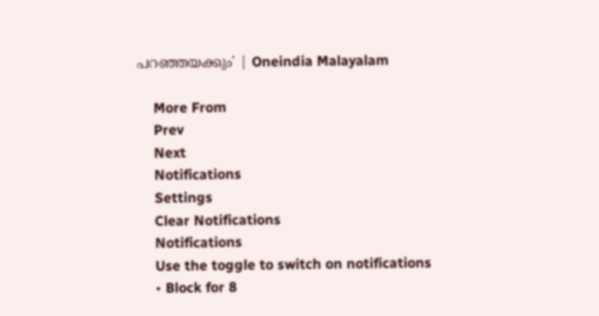പറഞ്ഞയക്കും' | Oneindia Malayalam

    More From
    Prev
    Next
    Notifications
    Settings
    Clear Notifications
    Notifications
    Use the toggle to switch on notifications
    • Block for 8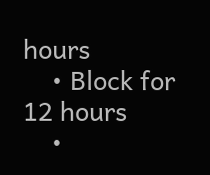hours
    • Block for 12 hours
    •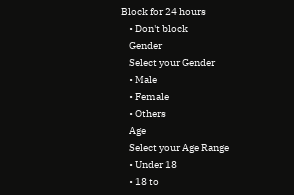Block for 24 hours
    • Don't block
    Gender
    Select your Gender
    • Male
    • Female
    • Others
    Age
    Select your Age Range
    • Under 18
    • 18 to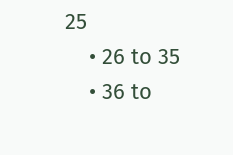25
    • 26 to 35
    • 36 to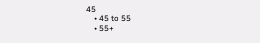45
    • 45 to 55
    • 55+